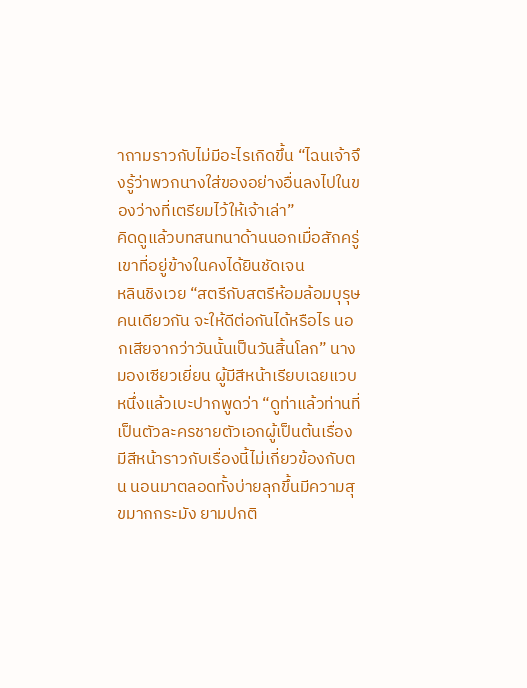าถามราวกับไม่มีอะไรเกิดขึ้น “ไฉนเจ้าจึงรู้ว่าพวกนางใส่ของอย่างอื่นลงไปในของว่างที่เตรียมไว้ให้เจ้าเล่า”
คิดดูแล้วบทสนทนาด้านนอกเมื่อสักครู่ เขาที่อยู่ข้างในคงได้ยินชัดเจน
หลินชิงเวย “สตรีกับสตรีห้อมล้อมบุรุษคนเดียวกัน จะให้ดีต่อกันได้หรือไร นอกเสียจากว่าวันนั้นเป็นวันสิ้นโลก” นางมองเซียวเยี่ยน ผู้มีสีหน้าเรียบเฉยแวบหนึ่งแล้วเบะปากพูดว่า “ดูท่าแล้วท่านที่เป็นตัวละครชายตัวเอกผู้เป็นต้นเรื่องมีสีหน้าราวกับเรื่องนี้ไม่เกี่ยวข้องกับตน นอนมาตลอดทั้งบ่ายลุกขึ้นมีความสุขมากกระมัง ยามปกติ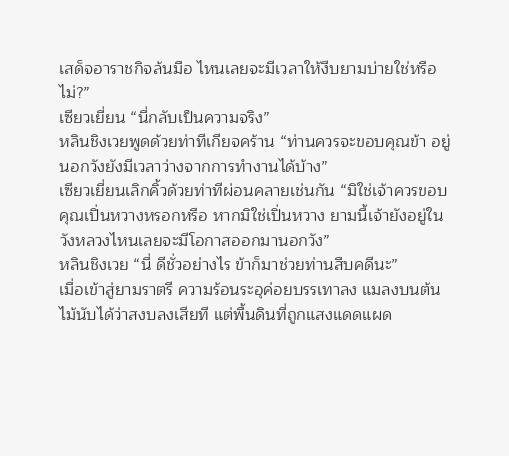เสด็จอาราชกิจล้นมือ ไหนเลยจะมีเวลาให้งีบยามบ่ายใช่หรือไม่?”
เซียวเยี่ยน “นี่กลับเป็นความจริง”
หลินชิงเวยพูดด้วยท่าทีเกียจคร้าน “ท่านควรจะขอบคุณข้า อยู่นอกวังยังมีเวลาว่างจากการทำงานได้บ้าง”
เซียวเยี่ยนเลิกคิ้วด้วยท่าทีผ่อนคลายเช่นกัน “มิใช่เจ้าควรขอบคุณเปิ่นหวางหรอกหรือ หากมิใช่เปิ่นหวาง ยามนี้เจ้ายังอยู่ในวังหลวงไหนเลยจะมีโอกาสออกมานอกวัง”
หลินชิงเวย “นี่ ดีชั่วอย่างไร ข้าก็มาช่วยท่านสืบคดีนะ”
เมื่อเข้าสู่ยามราตรี ความร้อนระอุค่อยบรรเทาลง แมลงบนต้นไม้นับได้ว่าสงบลงเสียที แต่พื้นดินที่ถูกแสงแดดแผด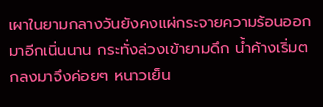เผาในยามกลางวันยังคงแผ่กระจายความร้อนออกมาอีกเนิ่นนาน กระทั่งล่วงเข้ายามดึก น้ำค้างเริ่มตกลงมาจึงค่อยๆ หนาวเย็น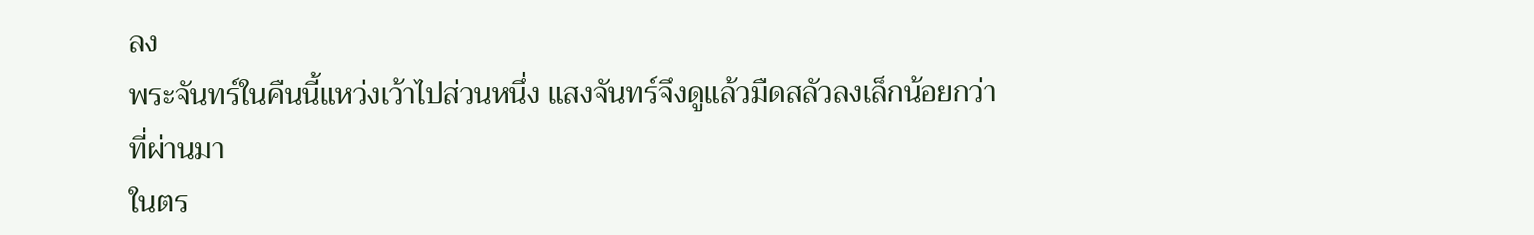ลง
พระจันทร์ในคืนนี้แหว่งเว้าไปส่วนหนึ่ง แสงจันทร์จึงดูแล้วมืดสลัวลงเล็กน้อยกว่าที่ผ่านมา
ในตร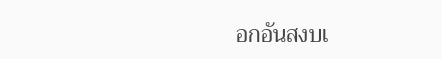อกอันสงบเ